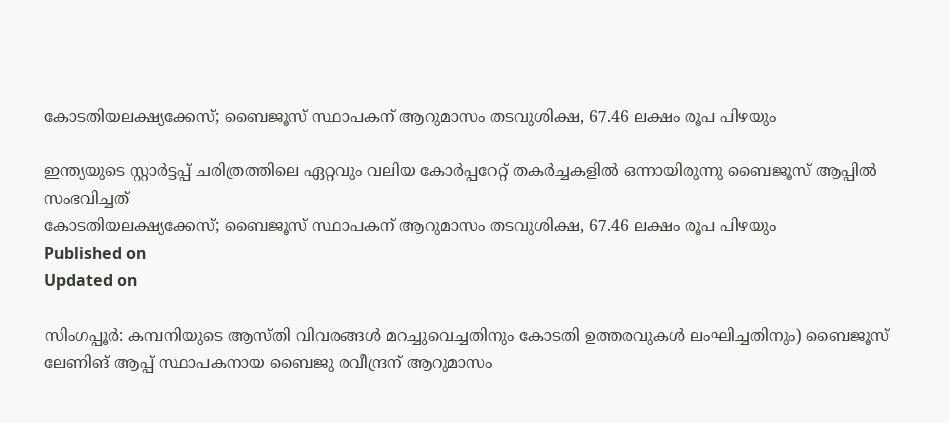കോടതിയലക്ഷ്യക്കേസ്; ബൈജൂസ് സ്ഥാപകന് ആറുമാസം തടവുശിക്ഷ, 67.46 ലക്ഷം രൂപ പിഴയും

ഇന്ത്യയുടെ സ്റ്റാർട്ടപ്പ് ചരിത്രത്തിലെ ഏറ്റവും വലിയ കോർപ്പറേറ്റ് തകർച്ചകളിൽ ഒന്നായിരുന്നു ബൈജൂസ് ആപ്പിൽ സംഭവിച്ചത്
കോടതിയലക്ഷ്യക്കേസ്; ബൈജൂസ് സ്ഥാപകന് ആറുമാസം തടവുശിക്ഷ, 67.46 ലക്ഷം രൂപ പിഴയും
Published on
Updated on

സിംഗപ്പൂർ: കമ്പനിയുടെ ആസ്തി വിവരങ്ങൾ മറച്ചുവെച്ചതിനും കോടതി ഉത്തരവുകൾ ലംഘിച്ചതിനും) ബൈജൂസ് ലേണിങ് ആപ്പ് സ്ഥാപകനായ ബൈജു രവീന്ദ്രന് ആറുമാസം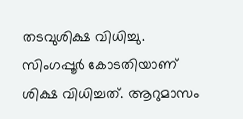തടവുശിക്ഷ വിധിച്ചു. സിംഗപ്പൂർ കോടതിയാണ് ശിക്ഷ വിധിച്ചത്. ആറുമാസം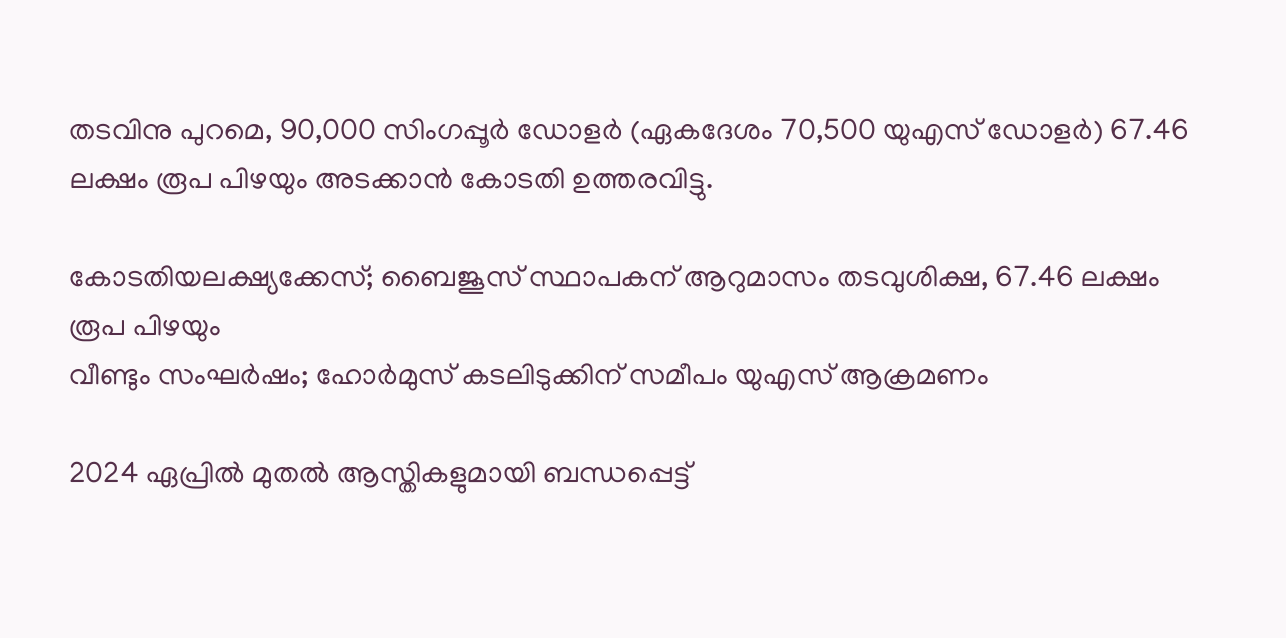തടവിനു പുറമെ, 90,000 സിംഗപ്പൂർ ഡോളർ (ഏകദേശം 70,500 യുഎസ് ഡോളർ) 67.46 ലക്ഷം രൂപ പിഴയും അടക്കാൻ കോടതി ഉത്തരവിട്ടു.

കോടതിയലക്ഷ്യക്കേസ്; ബൈജൂസ് സ്ഥാപകന് ആറുമാസം തടവുശിക്ഷ, 67.46 ലക്ഷം രൂപ പിഴയും
വീണ്ടും സംഘർഷം; ഹോർമുസ് കടലിടുക്കിന് സമീപം യുഎസ് ആക്രമണം

2024 ഏപ്രിൽ മുതൽ ആസ്തികളുമായി ബന്ധപ്പെട്ട്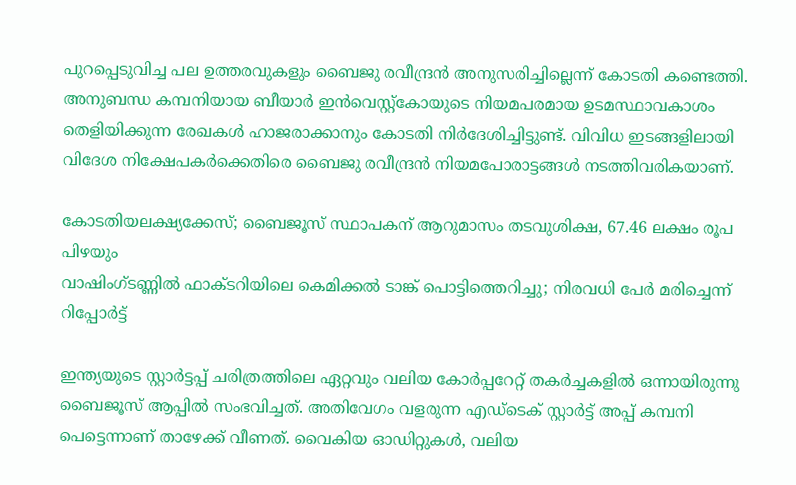പുറപ്പെടുവിച്ച പല ഉത്തരവുകളും ബൈജു രവീന്ദ്രൻ അനുസരിച്ചില്ലെന്ന് കോടതി കണ്ടെത്തി. അനുബന്ധ കമ്പനിയായ ബീയാർ ഇൻവെസ്റ്റ്‌കോയുടെ നിയമപരമായ ഉടമസ്ഥാവകാശം തെളിയിക്കുന്ന രേഖകൾ ഹാജരാക്കാനും കോടതി നിർദേശിച്ചിട്ടുണ്ട്. വിവിധ ഇടങ്ങളിലായി വിദേശ നിക്ഷേപകർക്കെതിരെ ബൈജു രവീന്ദ്രൻ നിയമപോരാട്ടങ്ങൾ നടത്തിവരികയാണ്.

കോടതിയലക്ഷ്യക്കേസ്; ബൈജൂസ് സ്ഥാപകന് ആറുമാസം തടവുശിക്ഷ, 67.46 ലക്ഷം രൂപ പിഴയും
വാഷിംഗ്‌ടണ്ണിൽ ഫാക്ടറിയിലെ കെമിക്കല്‍ ടാങ്ക് പൊട്ടിത്തെറിച്ചു; നിരവധി പേർ മരിച്ചെന്ന് റിപ്പോർട്ട്

ഇന്ത്യയുടെ സ്റ്റാർട്ടപ്പ് ചരിത്രത്തിലെ ഏറ്റവും വലിയ കോർപ്പറേറ്റ് തകർച്ചകളിൽ ഒന്നായിരുന്നു ബൈജൂസ് ആപ്പിൽ സംഭവിച്ചത്. അതിവേഗം വളരുന്ന എഡ്ടെക് സ്റ്റാർട്ട് അപ്പ് കമ്പനി പെട്ടെന്നാണ് താഴേക്ക് വീണത്. വൈകിയ ഓഡിറ്റുകൾ, വലിയ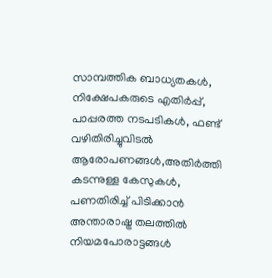സാമ്പത്തിക ബാധ്യതകൾ, നിക്ഷേപകരുടെ എതിർപ്പ്, പാപ്പരത്ത നടപടികൾ, ഫണ്ട് വഴിതിരിച്ചുവിടൽ ആരോപണങ്ങൾ,അതിർത്തി കടന്നുള്ള കേസുകൾ, പണതിരിച്ച് പിടിക്കാൻ അന്താരാഷ്ട്ര തലത്തിൽ നിയമപോരാട്ടങ്ങൾ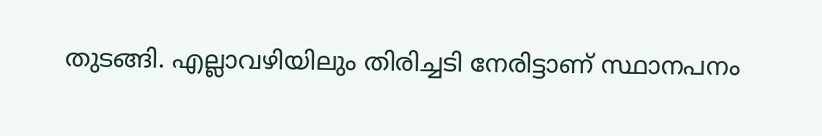തുടങ്ങി. എല്ലാവഴിയിലും തിരിച്ചടി നേരിട്ടാണ് സ്ഥാനപനം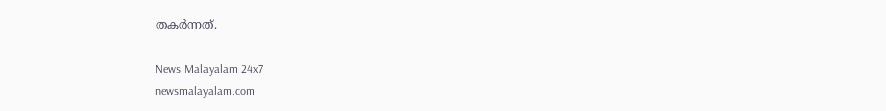തകർന്നത്.

News Malayalam 24x7
newsmalayalam.com